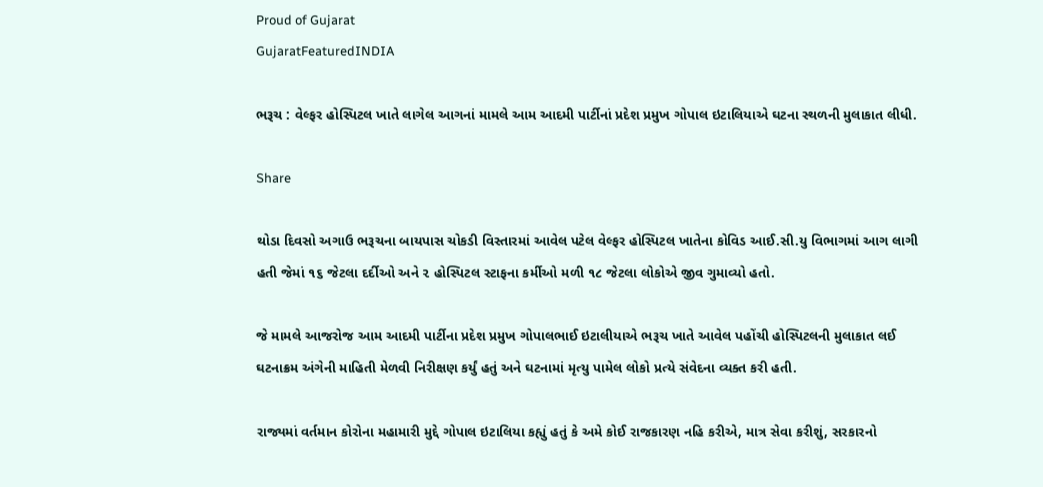Proud of Gujarat
GujaratFeaturedINDIA

ભરૂચ : વેલ્ફર હોસ્પિટલ ખાતે લાગેલ આગનાં મામલે આમ આદમી પાર્ટીનાં પ્રદેશ પ્રમુખ ગોપાલ ઇટાલિયાએ ઘટના સ્થળની મુલાકાત લીધી.

Share

થોડા દિવસો અગાઉ ભરૂચના બાયપાસ ચોકડી વિસ્તારમાં આવેલ પટેલ વેલ્ફર હોસ્પિટલ ખાતેના કોવિડ આઈ.સી.યુ વિભાગમાં આગ લાગી હતી જેમાં ૧૬ જેટલા દર્દીઓ અને ૨ હોસ્પિટલ સ્ટાફના કર્મીઓ મળી ૧૮ જેટલા લોકોએ જીવ ગુમાવ્યો હતો.

જે મામલે આજરોજ આમ આદમી પાર્ટીના પ્રદેશ પ્રમુખ ગોપાલભાઈ ઇટાલીયાએ ભરૂચ ખાતે આવેલ પહોંચી હોસ્પિટલની મુલાકાત લઈ ઘટનાક્રમ અંગેની માહિતી મેળવી નિરીક્ષણ કર્યું હતું અને ઘટનામાં મૃત્યુ પામેલ લોકો પ્રત્યે સંવેદના વ્યક્ત કરી હતી.

રાજ્યમાં વર્તમાન કોરોના મહામારી મુદ્દે ગોપાલ ઇટાલિયા કહ્યું હતું કે અમે કોઈ રાજકારણ નહિ કરીએ, માત્ર સેવા કરીશું, સરકારનો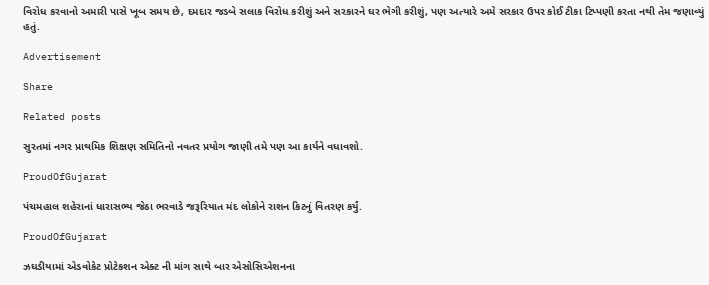વિરોધ કરવાનો અમારી પાસે ખૂબ સમય છે, દમદાર જડબે સલાક વિરોધ કરીશું અને સરકારને ઘર ભેગી કરીશું, પણ અત્યારે અમે સરકાર ઉપર કોઈ ટીકા ટિપ્પણી કરતા નથી તેમ જણાવ્યું હતું.

Advertisement

Share

Related posts

સુરતમાં નગર પ્રાથમિક શિક્ષણ સમિતિનો નવતર પ્રયોગ જાણી તમે પણ આ કાર્યને વધાવશો.

ProudOfGujarat

પંચમહાલ શહેરાનાં ધારાસભ્ય જેઠા ભરવાડે જરૂરિયાત મંદ લોકોને રાશન કિટનું વિતરણ કર્યું.

ProudOfGujarat

ઝઘડીયામાં એડવોકેટ પ્રોટેકશન એક્ટ ની માંગ સાથે બાર એસોસિએશનના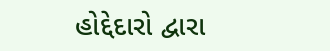હોદ્દેદારો દ્વારા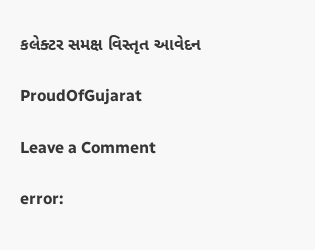કલેક્ટર સમક્ષ વિસ્તૃત આવેદન

ProudOfGujarat

Leave a Comment

error: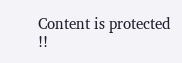Content is protected !!